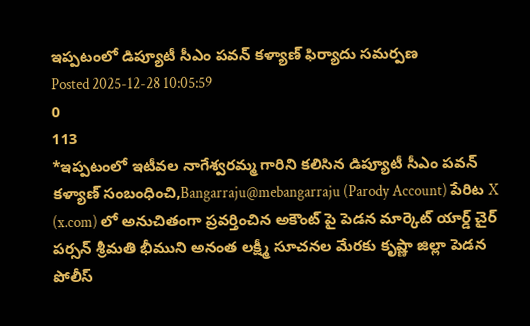ఇప్పటంలో డిప్యూటీ సీఎం పవన్ కళ్యాణ్ ఫిర్యాదు సమర్పణ
Posted 2025-12-28 10:05:59
0
113
*ఇప్పటంలో ఇటీవల నాగేశ్వరమ్మ గారిని కలిసిన డిప్యూటీ సీఎం పవన్ కళ్యాణ్ సంబంధించి,Bangarraju@mebangarraju (Parody Account) పేరిట X (x.com) లో అనుచితంగా ప్రవర్తించిన అకౌంట్ పై పెడన మార్కెట్ యార్డ్ చైర్ పర్సన్ శ్రీమతి భీముని అనంత లక్ష్మీ సూచనల మేరకు కృష్ణా జిల్లా పెడన పోలీస్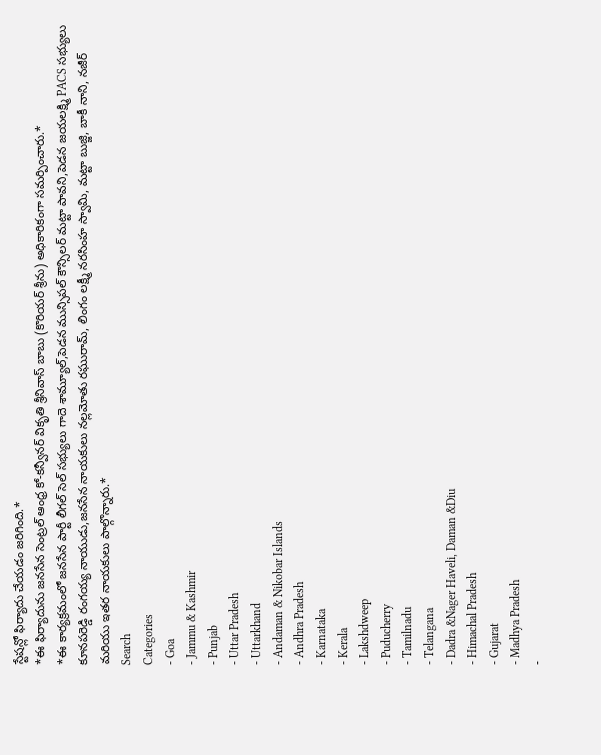స్టేషన్లో ఫిర్యాదు చేయడం జరిగింది.*
*ఈ ఫిర్యాదును జనసేన సెంట్రల్ ఆంధ్ర కో-కన్వీనర్ వికృతి శ్రీనివాస్ బాబు (కొరియర్ శ్రీను) అధికారికంగా సమర్పించారు.*
*ఈ కార్యక్రమంలో జనసేన పార్టీ లీగల్ సెల్ సభ్యులు గాదె శామ్యూల్,పెడన మున్సిపల్ కౌన్సిలర్ మట్టా పావని,పెడన జయలక్ష్మి PACS సభ్యులు కూనపరెడ్డి రంగయ్య నాయుడు,జనసేన నాయకులు నల్లమోతు రఘురామ్, లింగం లక్ష్మీ నరసింహ స్వామి, మట్టా బుజ్జి, బాకీ నాని, నజీర్ మరియు ఇతర నాయకులు పాల్గొన్నారు.*
Search
Categories
- Goa
- Jammu & Kashmir
- Punjab
- Uttar Pradesh
- Uttarkhand
- Andaman & Nikobar Islands
- Andhra Pradesh
- Karnataka
- Kerala
- Lakshdweep
- Puducherry
- Tamilnadu
- Telangana
- Dadra &Nager Haveli, Daman &Diu
- Himachal Pradesh
- Gujarat
- Madhya Pradesh
-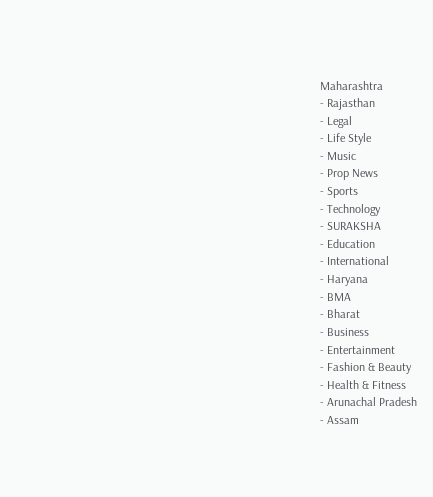Maharashtra
- Rajasthan
- Legal
- Life Style
- Music
- Prop News
- Sports
- Technology
- SURAKSHA
- Education
- International
- Haryana
- BMA
- Bharat
- Business
- Entertainment
- Fashion & Beauty
- Health & Fitness
- Arunachal Pradesh
- Assam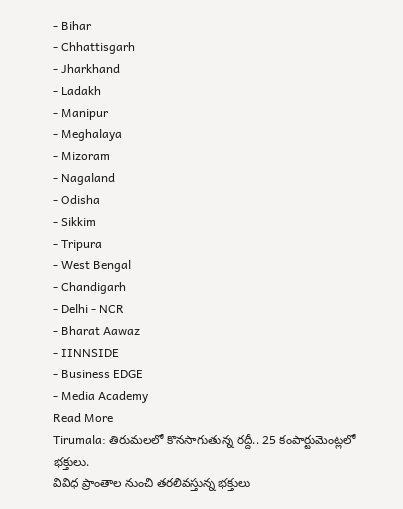- Bihar
- Chhattisgarh
- Jharkhand
- Ladakh
- Manipur
- Meghalaya
- Mizoram
- Nagaland
- Odisha
- Sikkim
- Tripura
- West Bengal
- Chandigarh
- Delhi - NCR
- Bharat Aawaz
- IINNSIDE
- Business EDGE
- Media Academy
Read More
Tirumala: తిరుమలలో కొనసాగుతున్న రద్దీ.. 25 కంపార్టుమెంట్లలో భక్తులు.
వివిధ ప్రాంతాల నుంచి తరలివస్తున్న భక్తులు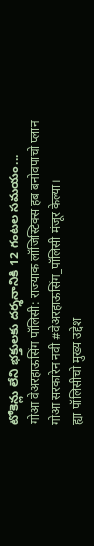టోకెన్లు లేని భక్తులకు దర్శనానికి 12 గంటల సమయం...
गोआ वेअरहाऊसिंग पॉलिसी: राज्याक लॉजिस्टिक्स हब बनोवपाचो प्लान
गोआ सरकारेन नवी #वेअरहाऊसिंग_पॉलिसी मंजूर केल्या।
ह्या पॉलिसीचो मुख्य उद्देश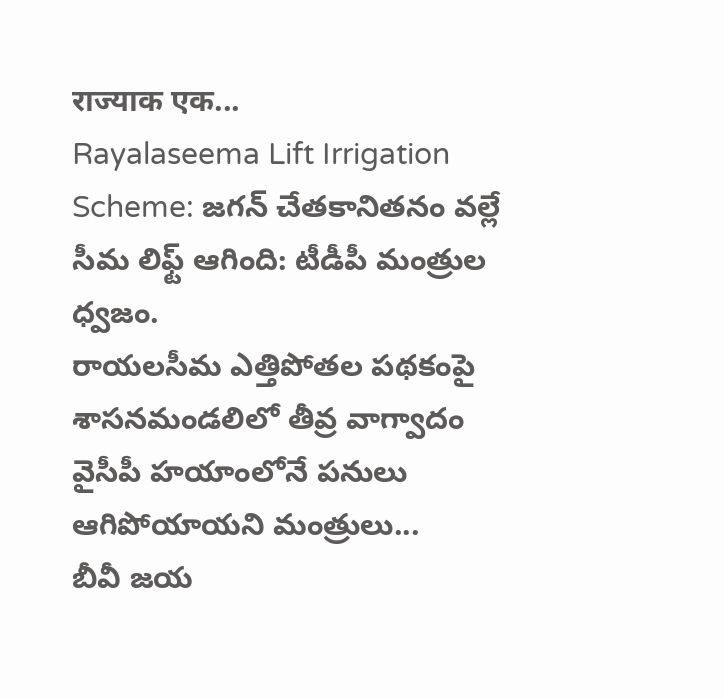राज्याक एक...
Rayalaseema Lift Irrigation Scheme: జగన్ చేతకానితనం వల్లే సీమ లిఫ్ట్ ఆగింది: టీడీపీ మంత్రుల ధ్వజం.
రాయలసీమ ఎత్తిపోతల పథకంపై శాసనమండలిలో తీవ్ర వాగ్వాదం
వైసీపీ హయాంలోనే పనులు ఆగిపోయాయని మంత్రులు...
బీవీ జయ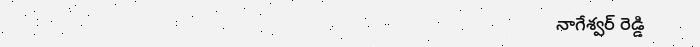నాగేశ్వర్ రెడ్డి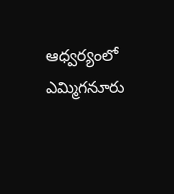ఆధ్వర్యంలో
ఎమ్మిగనూరు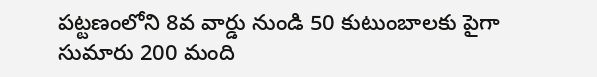పట్టణంలోని 8వ వార్డు నుండి 50 కుటుంబాలకు పైగా సుమారు 200 మంది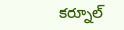కర్నూల్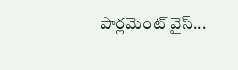పార్లమెంట్ వైస్...